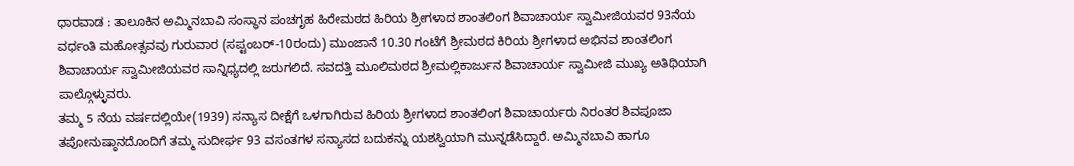ಧಾರವಾಡ : ತಾಲೂಕಿನ ಅಮ್ಮಿನಬಾವಿ ಸಂಸ್ಥಾನ ಪಂಚಗೃಹ ಹಿರೇಮಠದ ಹಿರಿಯ ಶ್ರೀಗಳಾದ ಶಾಂತಲಿಂಗ ಶಿವಾಚಾರ್ಯ ಸ್ವಾಮೀಜಿಯವರ 93ನೆಯ ವರ್ಧಂತಿ ಮಹೋತ್ಸವವು ಗುರುವಾರ (ಸಪ್ಟಂಬರ್-10ರಂದು) ಮುಂಜಾನೆ 10.30 ಗಂಟೆಗೆ ಶ್ರೀಮಠದ ಕಿರಿಯ ಶ್ರೀಗಳಾದ ಅಭಿನವ ಶಾಂತಲಿಂಗ ಶಿವಾಚಾರ್ಯ ಸ್ವಾಮೀಜಿಯವರ ಸಾನ್ನಿಧ್ಯದಲ್ಲಿ ಜರುಗಲಿದೆ. ಸವದತ್ತಿ ಮೂಲಿಮಠದ ಶ್ರೀಮಲ್ಲಿಕಾರ್ಜುನ ಶಿವಾಚಾರ್ಯ ಸ್ವಾಮೀಜಿ ಮುಖ್ಯ ಅತಿಥಿಯಾಗಿ ಪಾಲ್ಗೊಳ್ಳುವರು.
ತಮ್ಮ 5 ನೆಯ ವರ್ಷದಲ್ಲಿಯೇ(1939) ಸನ್ಯಾಸ ದೀಕ್ಷೆಗೆ ಒಳಗಾಗಿರುವ ಹಿರಿಯ ಶ್ರೀಗಳಾದ ಶಾಂತಲಿಂಗ ಶಿವಾಚಾರ್ಯರು ನಿರಂತರ ಶಿವಪೂಜಾ ತಪೋನುಷ್ಠಾನದೊಂದಿಗೆ ತಮ್ಮ ಸುದೀರ್ಘ 93 ವಸಂತಗಳ ಸನ್ಯಾಸದ ಬದುಕನ್ನು ಯಶಸ್ವಿಯಾಗಿ ಮುನ್ನಡೆಸಿದ್ದಾರೆ. ಅಮ್ಮಿನಬಾವಿ ಹಾಗೂ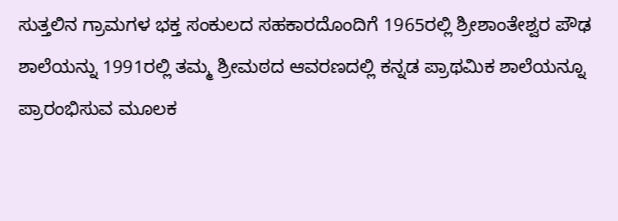ಸುತ್ತಲಿನ ಗ್ರಾಮಗಳ ಭಕ್ತ ಸಂಕುಲದ ಸಹಕಾರದೊಂದಿಗೆ 1965ರಲ್ಲಿ ಶ್ರೀಶಾಂತೇಶ್ವರ ಪೌಢ ಶಾಲೆಯನ್ನು 1991ರಲ್ಲಿ ತಮ್ಮ ಶ್ರೀಮಠದ ಆವರಣದಲ್ಲಿ ಕನ್ನಡ ಪ್ರಾಥಮಿಕ ಶಾಲೆಯನ್ನೂ ಪ್ರಾರಂಭಿಸುವ ಮೂಲಕ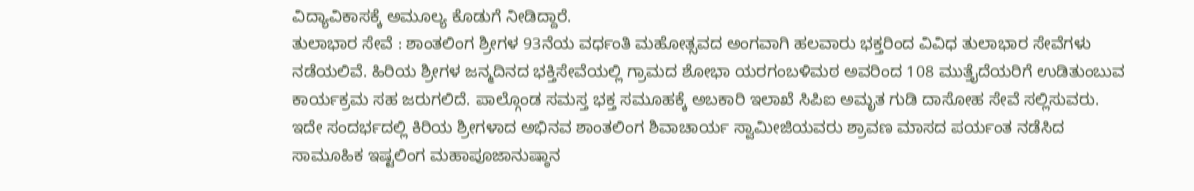ವಿದ್ಯಾವಿಕಾಸಕ್ಕೆ ಅಮೂಲ್ಯ ಕೊಡುಗೆ ನೀಡಿದ್ದಾರೆ.
ತುಲಾಭಾರ ಸೇವೆ : ಶಾಂತಲಿಂಗ ಶ್ರೀಗಳ 93ನೆಯ ವರ್ಧಂತಿ ಮಹೋತ್ಸವದ ಅಂಗವಾಗಿ ಹಲವಾರು ಭಕ್ತರಿಂದ ವಿವಿಧ ತುಲಾಭಾರ ಸೇವೆಗಳು ನಡೆಯಲಿವೆ. ಹಿರಿಯ ಶ್ರೀಗಳ ಜನ್ಮದಿನದ ಭಕ್ತಿಸೇವೆಯಲ್ಲಿ ಗ್ರಾಮದ ಶೋಭಾ ಯರಗಂಬಳಿಮಠ ಅವರಿಂದ 108 ಮುತ್ತೈದೆಯರಿಗೆ ಉಡಿತುಂಬುವ ಕಾರ್ಯಕ್ರಮ ಸಹ ಜರುಗಲಿದೆ. ಪಾಲ್ಗೊಂಡ ಸಮಸ್ತ ಭಕ್ತ ಸಮೂಹಕ್ಕೆ ಅಬಕಾರಿ ಇಲಾಖೆ ಸಿಪಿಐ ಅಮೃತ ಗುಡಿ ದಾಸೋಹ ಸೇವೆ ಸಲ್ಲಿಸುವರು. ಇದೇ ಸಂದರ್ಭದಲ್ಲಿ ಕಿರಿಯ ಶ್ರೀಗಳಾದ ಅಭಿನವ ಶಾಂತಲಿಂಗ ಶಿವಾಚಾರ್ಯ ಸ್ವಾಮೀಜಿಯವರು ಶ್ರಾವಣ ಮಾಸದ ಪರ್ಯಂತ ನಡೆಸಿದ ಸಾಮೂಹಿಕ ಇಷ್ಟಲಿಂಗ ಮಹಾಪೂಜಾನುಷ್ಠಾನ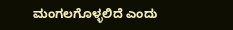ಮಂಗಲಗೊಳ್ಳಲಿದೆ ಎಂದು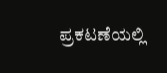ಪ್ರಕಟಣೆಯಲ್ಲಿ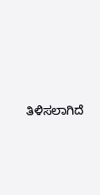ತಿಳಿಸಲಾಗಿದೆ